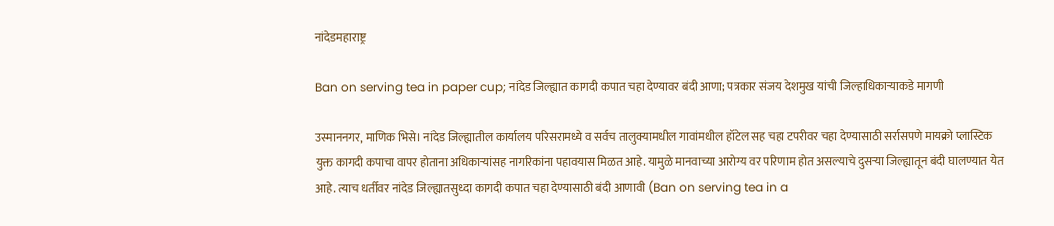नांदेडमहाराष्ट्र

Ban on serving tea in paper cup; नांदेड जिल्ह्यात कागदी कपात चहा देण्यावर बंदी आणा; पत्रकार संजय देशमुख यांची जिल्हाधिकाऱ्याकडे मागणी

उस्माननगर, माणिक भिसे। नांदेड जिल्ह्यातील कार्यालय परिसरामध्ये व सर्वच तालुक्यामधील गावांमधील हॉटेल सह चहा टपरीवर चहा देण्यासाठी सर्रासपणे मायक्रो प्लास्टिक युक्त कागदी कपाचा वापर होताना अधिकाऱ्यांसह नागरिकांना पहावयास मिळत आहे. यामुळे मानवाच्या आरोग्य वर परिणाम होत असल्याचे दुसऱ्या जिल्ह्यातून बंदी घालण्यात येत आहे. त्याच धर्तीवर नांदेड जिल्ह्यातसुध्दा कागदी कपात चहा देण्यासाठी बंदी आणावी (Ban on serving tea in a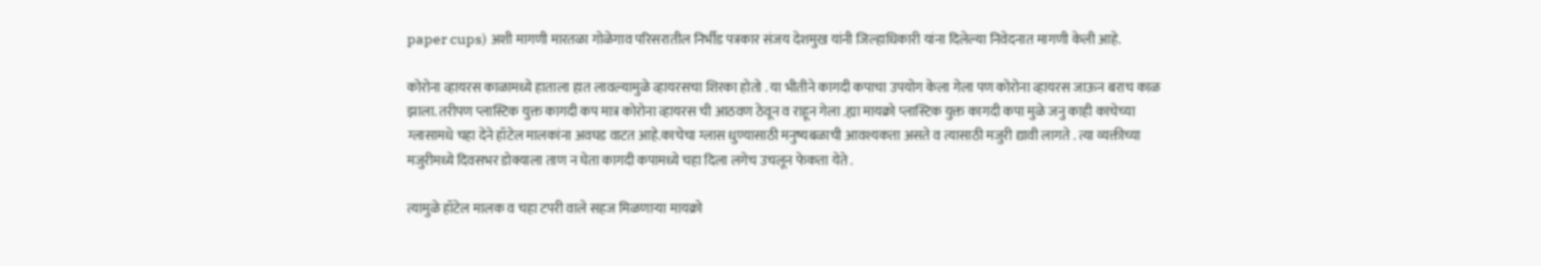paper cups) अशी मागणी मारतळा गोळेगाव परिसरातील निर्भीड पत्रकार संजय देशमुख यांनी जिल्हाधिकारी यांना दिलेल्या निवेदनात मागणी केली आहे.

कोरोना व्हायरस काळामध्ये हाताला हात लावल्यामुळे व्हायरसचा शिरका होतो . या भीतीने कागदी कपाचा उपयोग केला गेला पण कोरोना व्हायरस जाऊन बराच काळ झाला. तरीपण प्लास्टिक युक्त कागदी कप मात्र कोरोना व्हायरस ची आठवण ठेवून व राहून गेला .ह्या मायक्रो प्लास्टिक युक्त कागदी कपा मुळे जनु काही काचेच्या ग्लासामधे चहा देने हॉटेल मालकांना अवघड वाटत आहे.काचेचा ग्लास धुण्यासाठी मनुष्यबळाची आवश्यकता असते व त्यासाठी मजुरी द्यावी लागते . त्या व्यक्तीच्या मजुरीमध्ये दिवसभर डोक्याला ताण न घेता कागदी कपामध्ये चहा दिला लगेच उचलून फेकता येते .

त्यामुळे हॉटेल मालक व चहा टपरी वाले सहज मिळणाऱ्या मायक्रो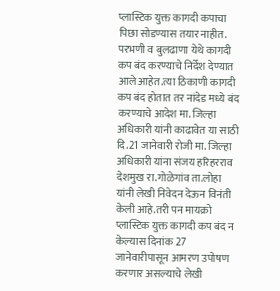प्लास्टिक युक्त कागदी कपाचा पिछा सोडण्यास तयार नाहीत. परभणी व बुलढाणा येथे कागदी कप बंद करण्याचे निर्देश देण्यात आले आहेत.त्या ठिकाणी कागदी कप बंद होतात तर नांदेड मध्ये बंद करण्याचे आदेश मा. जिल्हा अधिकारी यांनी काढावेत या साठी दि.21 जानेवारी रोजी मा. जिल्हा अधिकारी यांना संजय हरिहरराव देशमुख रा.गोळेगांव ता.लोहा यांनी लेखी निवेदन देऊन विनंती केली आहे.तरी पन मायक्रो प्लास्टिक युक्त कागदी कप बंद न केल्यास दिनांक 27 जानेवारीपासून आमरण उपोषण करणार असल्याचे लेखी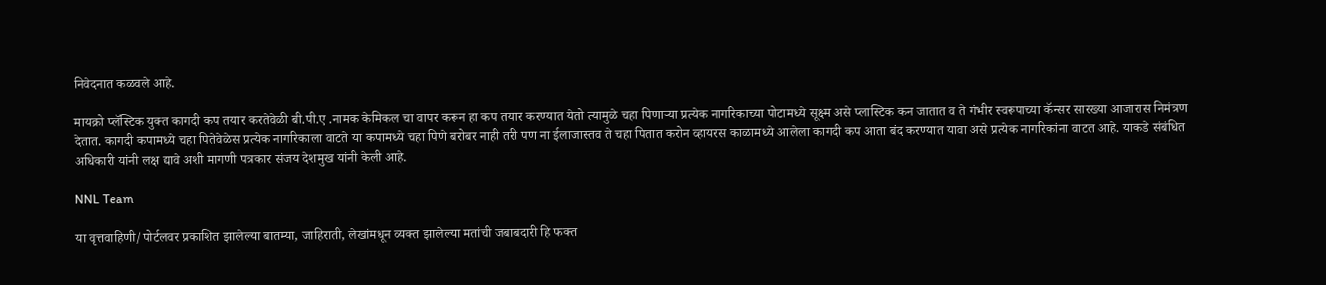निवेदनात कळवले आहे.

मायक्रो प्लॅस्टिक युक्त कागदी कप तयार करतेवेळी बी.पी.ए .नामक केमिकल चा वापर करून हा कप तयार करण्यात येतो त्यामुळे चहा पिणाऱ्या प्रत्येक नागरिकाच्या पोटामध्ये सूक्ष्म असे प्लास्टिक कन जातात व ते गंभीर स्वरूपाच्या कॅन्सर सारख्या आजारास निमंत्रण देतात. कागदी कपामध्ये चहा पितेवेळेस प्रत्येक नागरिकाला वाटते या कपामध्ये चहा पिणे बरोबर नाही तरी पण ना ईलाजास्तव ते चहा पितात करोन व्हायरस काळामध्ये आलेला कागदी कप आता बंद करण्यात यावा असे प्रत्येक नागरिकांना वाटत आहे. याकडे संबंधित अधिकारी यांनी लक्ष द्यावे अशी मागणी पत्रकार संजय देशमुख यांनी केली आहे.

NNL Team

या वृत्तवाहिणी/पोर्टलवर प्रकाशित झालेल्या बातम्या, जाहिराती, लेखांमधून व्यक्त झालेल्या मतांची जबाबदारी हि फक्त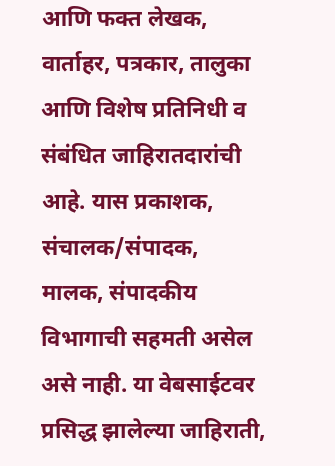आणि फक्त लेखक, वार्ताहर, पत्रकार, तालुका आणि विशेष प्रतिनिधी व संबंधित जाहिरातदारांची आहे. यास प्रकाशक, संचालक/संपादक, मालक, संपादकीय विभागाची सहमती असेल असे नाही. या वेबसाईटवर प्रसिद्ध झालेल्या जाहिराती,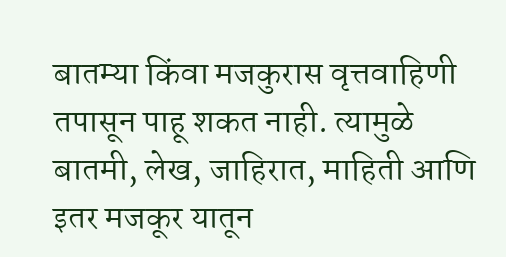बातम्या किंवा मजकुरास वृत्तवाहिणी तपासून पाहू शकत नाही. त्यामुळे बातमी, लेख, जाहिरात, माहिती आणि इतर मजकूर यातून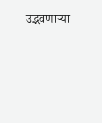उद्भवणाऱ्या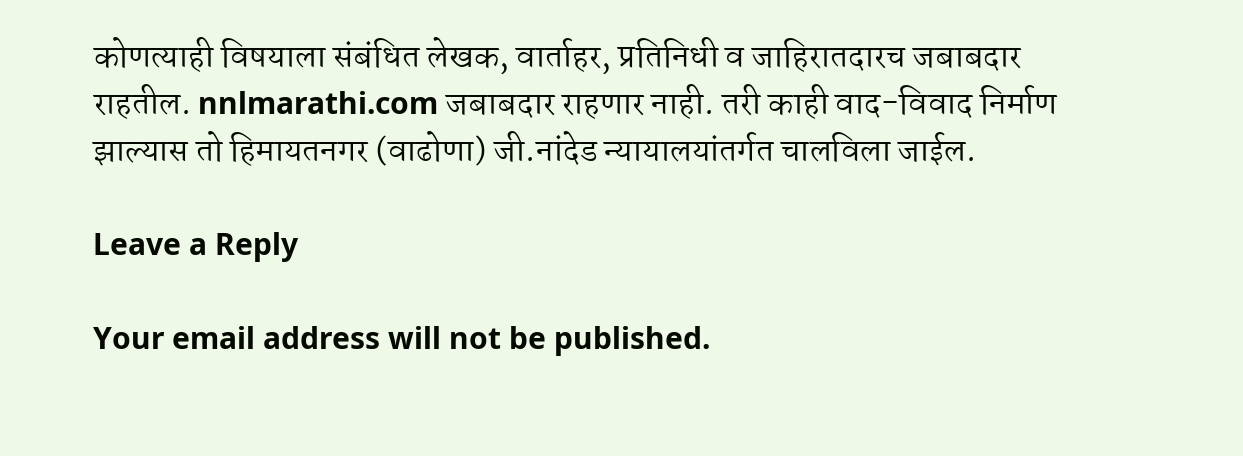कोणत्याही विषयाला संबंधित लेखक, वार्ताहर, प्रतिनिधी व जाहिरातदारच जबाबदार राहतील. nnlmarathi.com जबाबदार राहणार नाही. तरी काही वाद-विवाद निर्माण झाल्यास तो हिमायतनगर (वाढोणा) जी.नांदेड न्यायालयांतर्गत चालविला जाईल.

Leave a Reply

Your email address will not be published.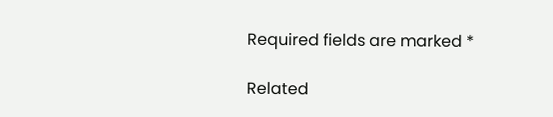Required fields are marked *

Related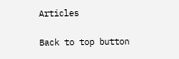Articles

Back to top button